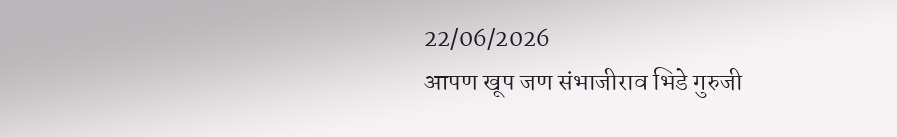22/06/2026
आपण खूप जण संभाजीराव भिडे गुरुजी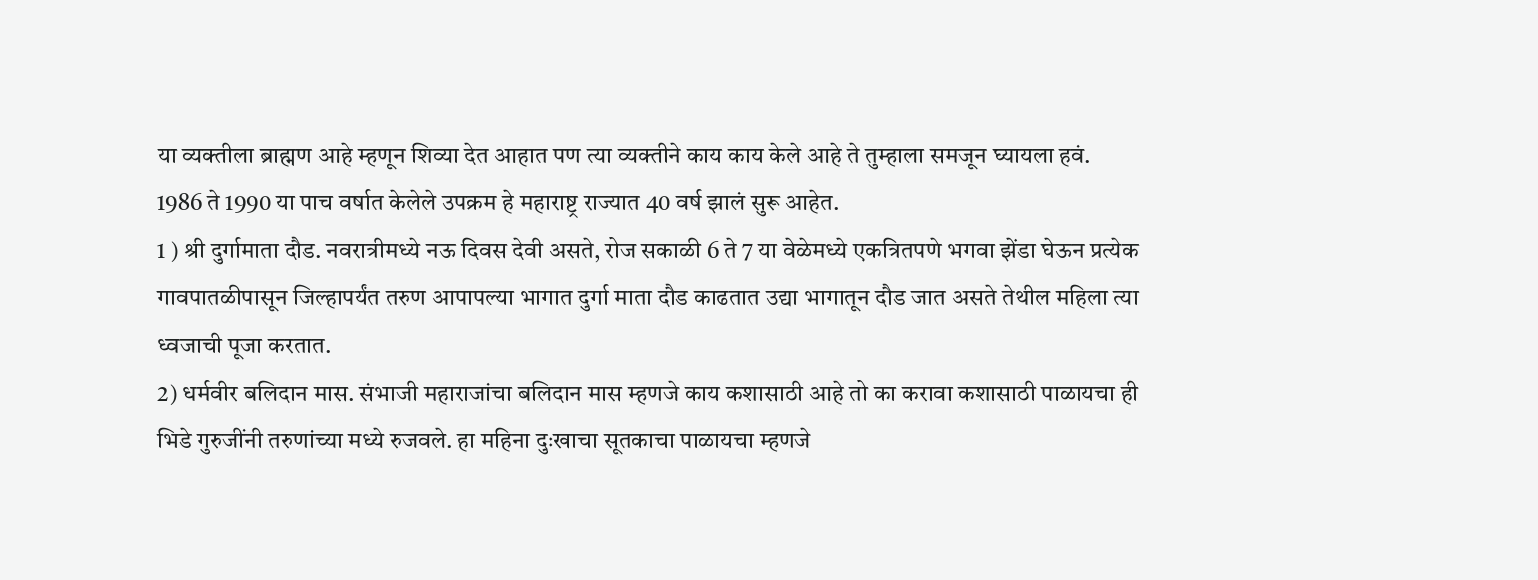या व्यक्तीला ब्राह्मण आहे म्हणून शिव्या देत आहात पण त्या व्यक्तीने काय काय केले आहे ते तुम्हाला समजून घ्यायला हवं.
1986 ते 1990 या पाच वर्षात केलेले उपक्रम हे महाराष्ट्र राज्यात 40 वर्ष झालं सुरू आहेत.
1 ) श्री दुर्गामाता दौड. नवरात्रीमध्ये नऊ दिवस देवी असते, रोज सकाळी 6 ते 7 या वेळेमध्ये एकत्रितपणे भगवा झेंडा घेऊन प्रत्येक गावपातळीपासून जिल्हापर्यंत तरुण आपापल्या भागात दुर्गा माता दौड काढतात उद्या भागातून दौड जात असते तेथील महिला त्या ध्वजाची पूजा करतात.
2) धर्मवीर बलिदान मास. संभाजी महाराजांचा बलिदान मास म्हणजे काय कशासाठी आहे तो का करावा कशासाठी पाळायचा ही भिडे गुरुजींनी तरुणांच्या मध्ये रुजवले. हा महिना दुःखाचा सूतकाचा पाळायचा म्हणजे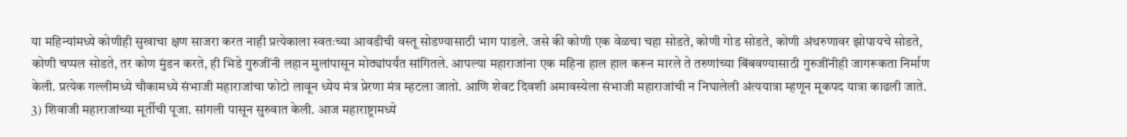या महिन्यांमध्ये कोणीही सुखाचा क्षण साजरा करत नाही प्रत्येकाला स्वतःच्या आवडीची वस्तू सोडण्यासाठी भाग पाडले. जसे की कोणी एक वेळचा चहा सोडते, कोणी गोड सोडते, कोणी अंथरुणावर झोपायचे सोडते, कोणी चप्पल सोडते, तर कोण मुंडन करते, ही भिडे गुरुजींनी लहान मुलांपासून मोठ्यांपर्यंत सांगितले. आपल्या महाराजांना एक महिना हाल हाल करून मारले ते तरुणांच्या बिंबवण्यासाठी गुरुजींनीही जागरूकता निर्माण केली. प्रत्येक गल्लीमध्ये चौकामध्ये संभाजी महाराजांचा फोटो लावून ध्येय मंत्र प्रेरणा मंत्र म्हटला जातो. आणि शेवट दिवशी अमावस्येला संभाजी महाराजांची न निघालेली अंत्ययात्रा म्हणून मूकपद यात्रा काढली जाते.
3) शिवाजी महाराजांच्या मूर्तीची पूजा. सांगली पासून सुरुवात केली. आज महाराष्ट्रामध्ये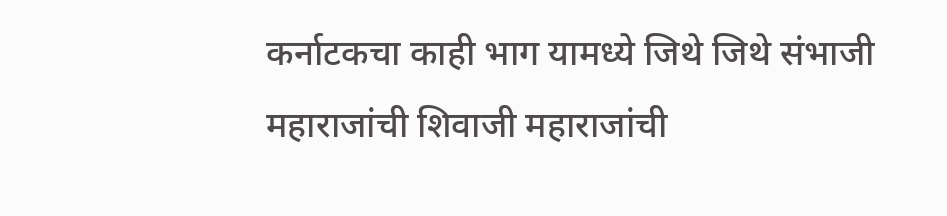कर्नाटकचा काही भाग यामध्ये जिथे जिथे संभाजी महाराजांची शिवाजी महाराजांची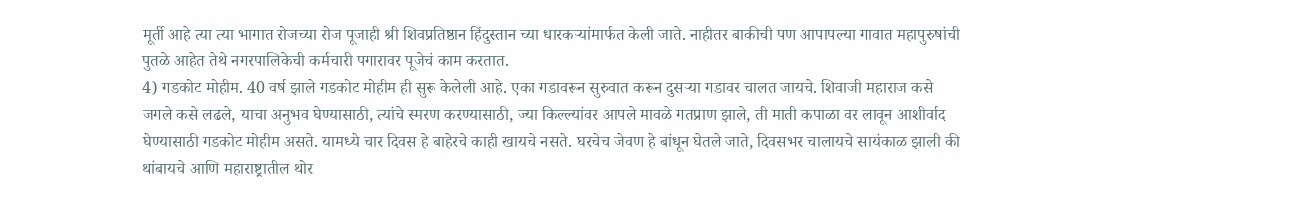मूर्ती आहे त्या त्या भागात रोजच्या रोज पूजाही श्री शिवप्रतिष्ठान हिंदुस्तान च्या धारकऱ्यांमार्फत केली जाते. नाहीतर बाकीची पण आपापल्या गावात महापुरुषांची पुतळे आहेत तेथे नगरपालिकेची कर्मचारी पगारावर पूजेचं काम करतात.
4) गडकोट मोहीम. 40 वर्ष झाले गडकोट मोहीम ही सुरू केलेली आहे. एका गडावरून सुरुवात करून दुसऱ्या गडावर चालत जायचे. शिवाजी महाराज कसे जगले कसे लढले, याचा अनुभव घेण्यासाठी, त्यांचे स्मरण करण्यासाठी, ज्या किल्ल्यांवर आपले मावळे गतप्राण झाले, ती माती कपाळा वर लावून आशीर्वाद घेण्यासाठी गडकोट मोहीम असते. यामध्ये चार दिवस हे बाहेरचे काही खायचे नसते. घरचेच जेवण हे बांधून घेतले जाते, दिवसभर चालायचे सायंकाळ झाली की थांबायचे आणि महाराष्ट्रातील थोर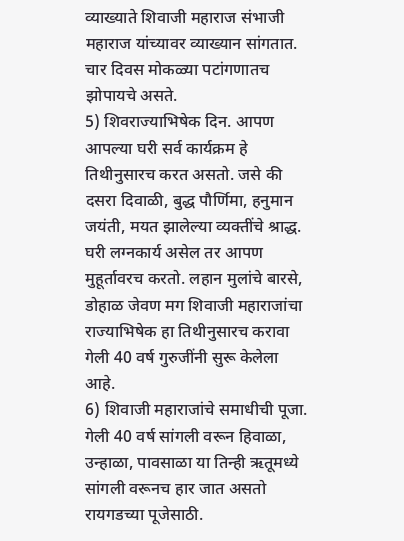व्याख्याते शिवाजी महाराज संभाजी महाराज यांच्यावर व्याख्यान सांगतात. चार दिवस मोकळ्या पटांगणातच झोपायचे असते.
5) शिवराज्याभिषेक दिन. आपण आपल्या घरी सर्व कार्यक्रम हे तिथीनुसारच करत असतो. जसे की दसरा दिवाळी, बुद्ध पौर्णिमा, हनुमान जयंती, मयत झालेल्या व्यक्तींचे श्राद्ध. घरी लग्नकार्य असेल तर आपण मुहूर्तावरच करतो. लहान मुलांचे बारसे, डोहाळ जेवण मग शिवाजी महाराजांचा राज्याभिषेक हा तिथीनुसारच करावा गेली 40 वर्ष गुरुजींनी सुरू केलेला आहे.
6) शिवाजी महाराजांचे समाधीची पूजा. गेली 40 वर्ष सांगली वरून हिवाळा, उन्हाळा, पावसाळा या तिन्ही ऋतूमध्ये सांगली वरूनच हार जात असतो रायगडच्या पूजेसाठी.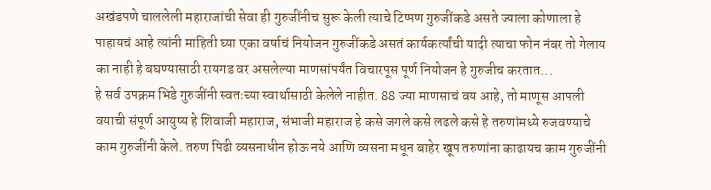अखंडपणे चाललेली महाराजांची सेवा ही गुरुजींनीच सुरू केली त्याचे टिप्पण गुरुजींकडे असते ज्याला कोणाला हे पाहायचं आहे त्यांनी माहिती घ्या एका वर्षाचं नियोजन गुरुजींकडे असतं कार्यकर्त्यांची यादी त्याचा फोन नंबर तो गेलाय का नाही हे बघण्यासाठी रायगड वर असलेल्या माणसांपर्यंत विचारपूस पूर्ण नियोजन हे गुरुजीच करतात...
हे सर्व उपक्रम भिडे गुरुजींनी स्वतःच्या स्वार्थासाठी केलेले नाहीत. 88 ज्या माणसाचं वय आहे, तो माणूस आपली वयाची संपूर्ण आयुष्य हे शिवाजी महाराज, संभाजी महाराज हे कसे जगले कसे लढले कसे हे तरुणांमध्ये रुजवण्याचे काम गुरुजींनी केले. तरुण पिढी व्यसनाधीन होऊ नये आणि व्यसना मधून बाहेर खूप तरुणांना काढायच काम गुरुजींनी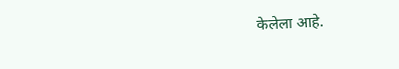केलेला आहे.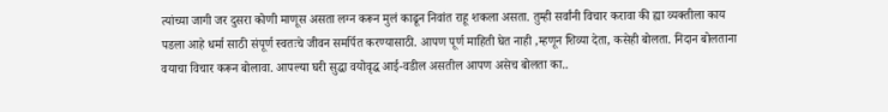त्यांच्या जागी जर दुसरा कोणी माणूस असता लग्न करून मुलं काढून निवांत राहू शकला असता. तुम्ही सर्वांनी विचार करावा की ह्या व्यक्तीला काय पडला आहे धर्मा साठी संपूर्ण स्वतःचे जीवन समर्पित करण्यासाठी. आपण पूर्ण माहिती घेत नाही ,म्हणून शिव्या देता, कसेही बोलता. निदान बोलताना वयाचा विचार करून बोलावा. आपल्या घरी सुद्धा वयोवृद्ध आई-वडील असतील आपण असेच बोलता का..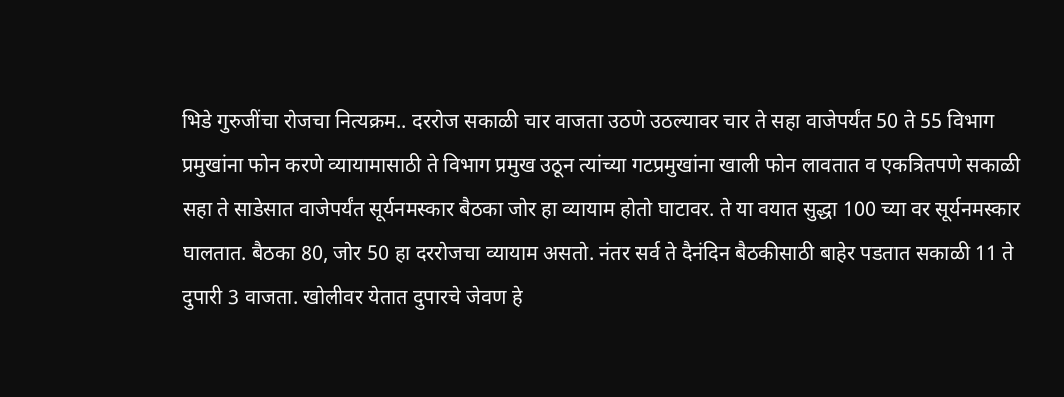भिडे गुरुजींचा रोजचा नित्यक्रम.. दररोज सकाळी चार वाजता उठणे उठल्यावर चार ते सहा वाजेपर्यंत 50 ते 55 विभाग प्रमुखांना फोन करणे व्यायामासाठी ते विभाग प्रमुख उठून त्यांच्या गटप्रमुखांना खाली फोन लावतात व एकत्रितपणे सकाळी सहा ते साडेसात वाजेपर्यंत सूर्यनमस्कार बैठका जोर हा व्यायाम होतो घाटावर. ते या वयात सुद्धा 100 च्या वर सूर्यनमस्कार घालतात. बैठका 80, जोर 50 हा दररोजचा व्यायाम असतो. नंतर सर्व ते दैनंदिन बैठकीसाठी बाहेर पडतात सकाळी 11 ते दुपारी 3 वाजता. खोलीवर येतात दुपारचे जेवण हे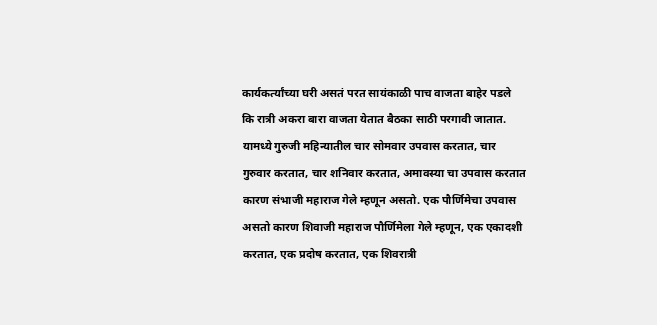कार्यकर्त्यांच्या घरी असतं परत सायंकाळी पाच वाजता बाहेर पडले कि रात्री अकरा बारा वाजता येतात बैठका साठी परगावी जातात. यामध्ये गुरुजी महिन्यातील चार सोमवार उपवास करतात, चार गुरुवार करतात, चार शनिवार करतात, अमावस्या चा उपवास करतात कारण संभाजी महाराज गेले म्हणून असतो. एक पौर्णिमेचा उपवास असतो कारण शिवाजी महाराज पौर्णिमेला गेले म्हणून, एक एकादशी करतात, एक प्रदोष करतात, एक शिवरात्री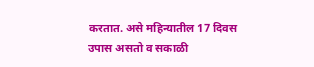करतात. असे महिन्यातील 17 दिवस उपास असतो व सकाळी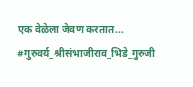एक वेळेला जेवण करतात...
#गुरुवर्य_श्रीसंभाजीराव_भिडे_गुरुजी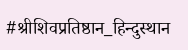#श्रीशिवप्रतिष्ठान_हिन्दुस्थान